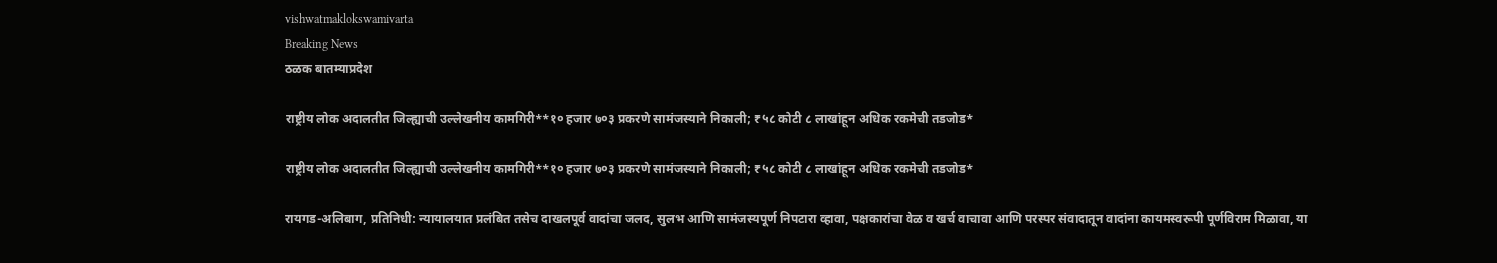vishwatmaklokswamivarta
Breaking News
ठळक बातम्याप्रदेश

राष्ट्रीय लोक अदालतीत जिल्ह्याची उल्लेखनीय कामगिरी**१० हजार ७०३ प्रकरणे सामंजस्याने निकाली; ₹५८ कोटी ८ लाखांहून अधिक रकमेची तडजोड*

राष्ट्रीय लोक अदालतीत जिल्ह्याची उल्लेखनीय कामगिरी**१० हजार ७०३ प्रकरणे सामंजस्याने निकाली; ₹५८ कोटी ८ लाखांहून अधिक रकमेची तडजोड*

रायगड-अलिबाग, प्रतिनिधी: न्यायालयात प्रलंबित तसेच दाखलपूर्व वादांचा जलद, सुलभ आणि सामंजस्यपूर्ण निपटारा व्हावा, पक्षकारांचा वेळ व खर्च वाचावा आणि परस्पर संवादातून वादांना कायमस्वरूपी पूर्णविराम मिळावा, या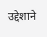उद्देशाने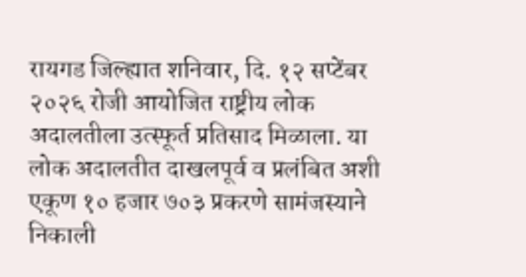रायगड जिल्ह्यात शनिवार, दि. १२ सप्टेंबर २०२६ रोजी आयोजित राष्ट्रीय लोक अदालतीला उत्स्फूर्त प्रतिसाद मिळाला. या लोक अदालतीत दाखलपूर्व व प्रलंबित अशी एकूण १० हजार ७०३ प्रकरणे सामंजस्याने निकाली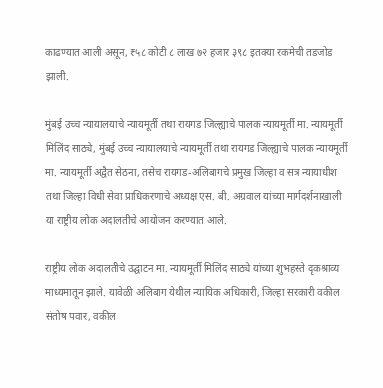काढण्यात आली असून, ₹५८ कोटी ८ लाख ७२ हजार ३९८ इतक्या रकमेची तडजोड झाली.

मुंबई उच्च न्यायालयाचे न्यायमूर्ती तथा रायगड जिल्ह्याचे पालक न्यायमूर्ती मा. न्यायमूर्ती मिलिंद साठ्ये, मुंबई उच्च न्यायालयाचे न्यायमूर्ती तथा रायगड जिल्ह्याचे पालक न्यायमूर्ती मा. न्यायमूर्ती अद्वैत सेठना, तसेच रायगड-अलिबागचे प्रमुख जिल्हा व सत्र न्यायाधीश तथा जिल्हा विधी सेवा प्राधिकरणाचे अध्यक्ष एस. बी. अग्रवाल यांच्या मार्गदर्शनाखाली या राष्ट्रीय लोक अदालतीचे आयोजन करण्यात आले.

राष्ट्रीय लोक अदालतीचे उद्घाटन मा. न्यायमूर्ती मिलिंद साठ्ये यांच्या शुभहस्ते दृकश्राव्य माध्यमातून झाले. यावेळी अलिबाग येथील न्यायिक अधिकारी, जिल्हा सरकारी वकील संतोष पवार, वकील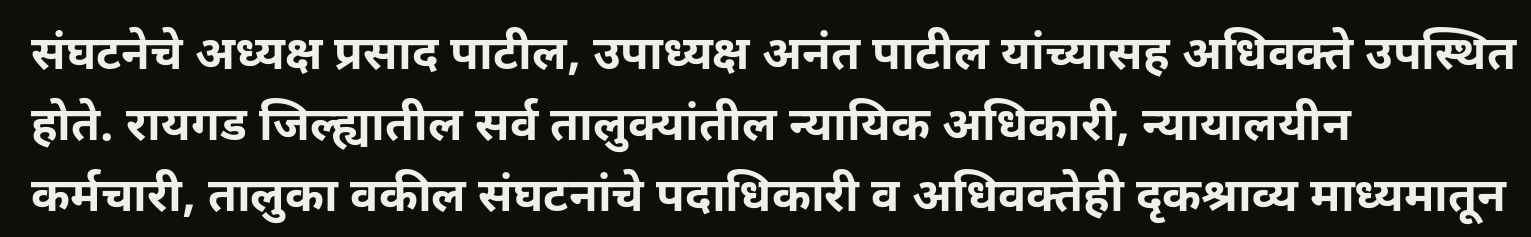संघटनेचे अध्यक्ष प्रसाद पाटील, उपाध्यक्ष अनंत पाटील यांच्यासह अधिवक्ते उपस्थित होते. रायगड जिल्ह्यातील सर्व तालुक्यांतील न्यायिक अधिकारी, न्यायालयीन कर्मचारी, तालुका वकील संघटनांचे पदाधिकारी व अधिवक्तेही दृकश्राव्य माध्यमातून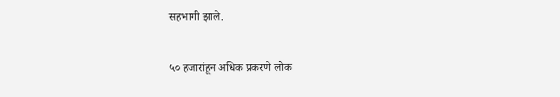सहभागी झाले.

५० हजारांहून अधिक प्रकरणे लोक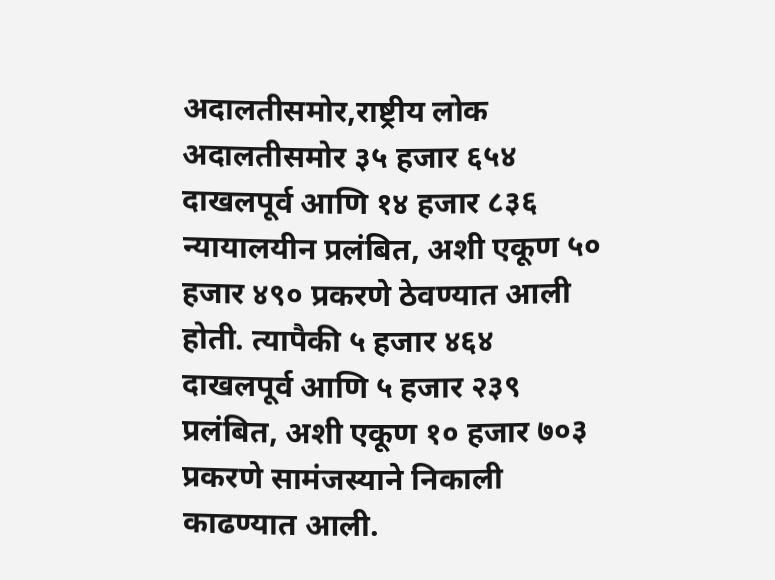अदालतीसमोर,राष्ट्रीय लोक अदालतीसमोर ३५ हजार ६५४ दाखलपूर्व आणि १४ हजार ८३६ न्यायालयीन प्रलंबित, अशी एकूण ५० हजार ४९० प्रकरणे ठेवण्यात आली होती. त्यापैकी ५ हजार ४६४ दाखलपूर्व आणि ५ हजार २३९ प्रलंबित, अशी एकूण १० हजार ७०३ प्रकरणे सामंजस्याने निकाली काढण्यात आली.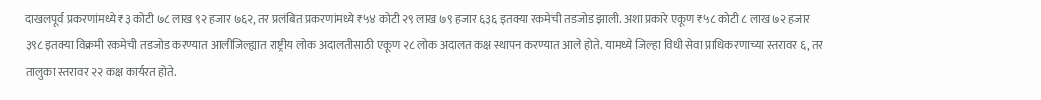दाखलपूर्व प्रकरणांमध्ये ₹३ कोटी ७८ लाख ९२ हजार ७६२, तर प्रलंबित प्रकरणांमध्ये ₹५४ कोटी २९ लाख ७९ हजार ६३६ इतक्या रकमेची तडजोड झाली. अशा प्रकारे एकूण ₹५८ कोटी ८ लाख ७२ हजार ३९८ इतक्या विक्रमी रकमेची तडजोड करण्यात आलीजिल्ह्यात राष्ट्रीय लोक अदालतीसाठी एकूण २८ लोक अदालत कक्ष स्थापन करण्यात आले होते. यामध्ये जिल्हा विधी सेवा प्राधिकरणाच्या स्तरावर ६, तर तालुका स्तरावर २२ कक्ष कार्यरत होते.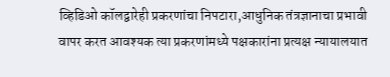व्हिडिओ कॉलद्वारेही प्रकरणांचा निपटारा,आधुनिक तंत्रज्ञानाचा प्रभावी वापर करत आवश्यक त्या प्रकरणांमध्ये पक्षकारांना प्रत्यक्ष न्यायालयात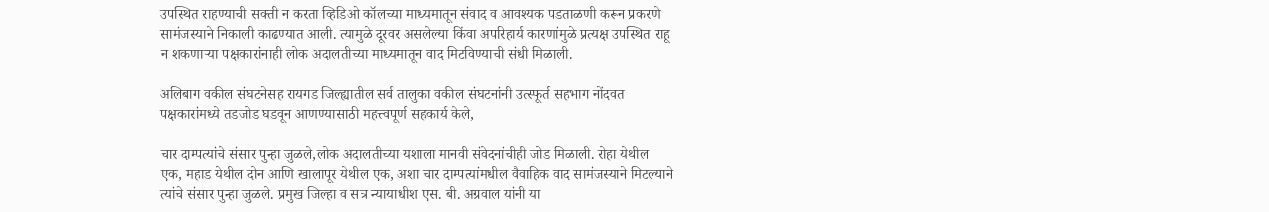उपस्थित राहण्याची सक्ती न करता व्हिडिओ कॉलच्या माध्यमातून संवाद व आवश्यक पडताळणी करून प्रकरणे सामंजस्याने निकाली काढण्यात आली. त्यामुळे दूरवर असलेल्या किंवा अपरिहार्य कारणांमुळे प्रत्यक्ष उपस्थित राहू न शकणाऱ्या पक्षकारांनाही लोक अदालतीच्या माध्यमातून वाद मिटविण्याची संधी मिळाली.

अलिबाग वकील संघटनेसह रायगड जिल्ह्यातील सर्व तालुका वकील संघटनांनी उत्स्फूर्त सहभाग नोंदवत पक्षकारांमध्ये तडजोड घडवून आणण्यासाठी महत्त्वपूर्ण सहकार्य केले,

चार दाम्पत्यांचे संसार पुन्हा जुळले,लोक अदालतीच्या यशाला मानवी संवेदनांचीही जोड मिळाली. रोहा येथील एक, महाड येथील दोन आणि खालापूर येथील एक, अशा चार दाम्पत्यांमधील वैवाहिक वाद सामंजस्याने मिटल्याने त्यांचे संसार पुन्हा जुळले. प्रमुख जिल्हा व सत्र न्यायाधीश एस. बी. अग्रवाल यांनी या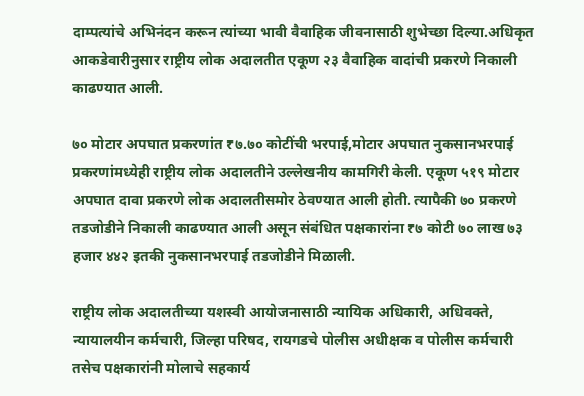दाम्पत्यांचे अभिनंदन करून त्यांच्या भावी वैवाहिक जीवनासाठी शुभेच्छा दिल्या.अधिकृत आकडेवारीनुसार राष्ट्रीय लोक अदालतीत एकूण २३ वैवाहिक वादांची प्रकरणे निकाली काढण्यात आली.

७० मोटार अपघात प्रकरणांत ₹७.७० कोटींची भरपाई,मोटार अपघात नुकसानभरपाई प्रकरणांमध्येही राष्ट्रीय लोक अदालतीने उल्लेखनीय कामगिरी केली. एकूण ५१९ मोटार अपघात दावा प्रकरणे लोक अदालतीसमोर ठेवण्यात आली होती. त्यापैकी ७० प्रकरणे तडजोडीने निकाली काढण्यात आली असून संबंधित पक्षकारांना ₹७ कोटी ७० लाख ७३ हजार ४४२ इतकी नुकसानभरपाई तडजोडीने मिळाली.

राष्ट्रीय लोक अदालतीच्या यशस्वी आयोजनासाठी न्यायिक अधिकारी, अधिवक्ते, न्यायालयीन कर्मचारी, जिल्हा परिषद, रायगडचे पोलीस अधीक्षक व पोलीस कर्मचारी तसेच पक्षकारांनी मोलाचे सहकार्य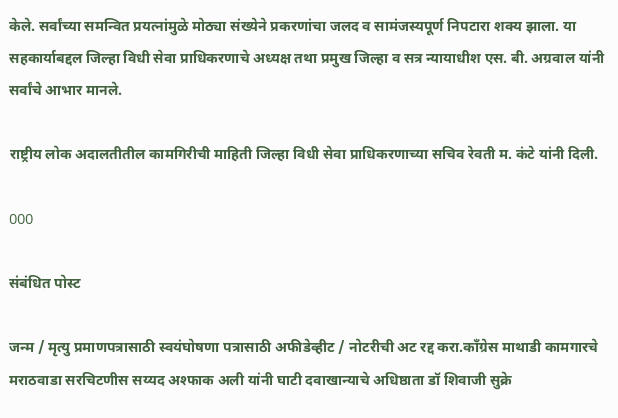केले. सर्वांच्या समन्वित प्रयत्नांमुळे मोठ्या संख्येने प्रकरणांचा जलद व सामंजस्यपूर्ण निपटारा शक्य झाला. या सहकार्याबद्दल जिल्हा विधी सेवा प्राधिकरणाचे अध्यक्ष तथा प्रमुख जिल्हा व सत्र न्यायाधीश एस. बी. अग्रवाल यांनी सर्वांचे आभार मानले.

राष्ट्रीय लोक अदालतीतील कामगिरीची माहिती जिल्हा विधी सेवा प्राधिकरणाच्या सचिव रेवती म. कंटे यांनी दिली.

OOO

संबंधित पोस्ट

जन्म / मृत्यु प्रमाणपत्रासाठी स्वयंघोषणा पत्रासाठी अफीडेव्हीट / नोटरीची अट रद्द करा.काँग्रेस माथाडी कामगारचे मराठवाडा सरचिटणीस सय्यद अश्फाक अली यांनी घाटी दवाखान्याचे अधिष्ठाता डॉ शिवाजी सुक्रे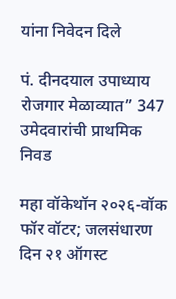यांना निवेदन दिले

पं. दीनदयाल उपाध्याय रोजगार मेळाव्यात” 347 उमेदवारांची प्राथमिक निवड

महा वॉकेथॉन २०२६-वॉक फॉर वॉटर; जलसंधारण दिन २१ ऑगस्ट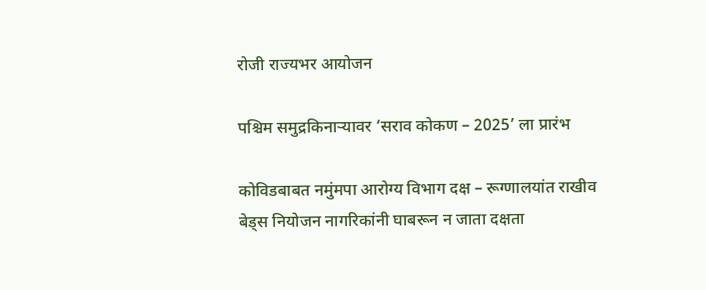रोजी राज्यभर आयोजन

पश्चिम समुद्रकिनाऱ्यावर ‘सराव कोकण – 2025’ ला प्रारंभ

कोविडबाबत नमुंमपा आरोग्य विभाग दक्ष – रूग्णालयांत राखीव बेड्स नियोजन नागरिकांनी घाबरून न जाता दक्षता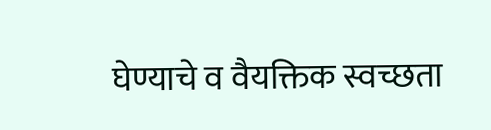घेण्याचे व वैयक्तिक स्वच्छता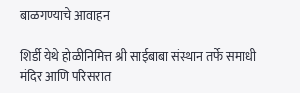बाळगण्याचे आवाहन

शिर्डी येथे होळीनिमित्त श्री साईबाबा संस्थान तर्फे समाधी मंदिर आणि परिसरात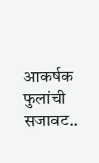आकर्षक फुलांची सजावट..